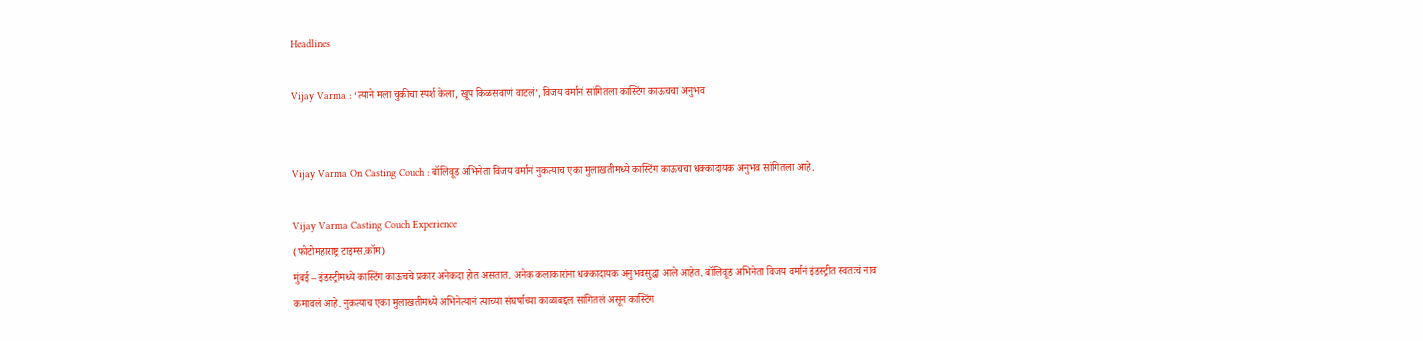Headlines

Vijay Varma : ‘त्याने मला चुकीचा स्पर्श केला, खूप किळसवाणं वाटलं’, विजय वर्मानं सांगितला कास्टिंग काऊचचा अनुभव


Vijay Varma On Casting Couch : बॉलिवूड अभिनेता विजय वर्मानं नुकत्याच एका मुलाखतीमध्ये कास्टिंग काऊचचा धक्कादायक अनुभव सांगितला आहे.

Vijay Varma Casting Couch Experience
(फोटोमहाराष्ट्र टाइम्स.कॉम)
मुंबई – इंडस्ट्रीमध्ये कास्टिंग काऊचचे प्रकार अनेकदा होत असतात. अनेक कलाकारांना धक्कादायक अनुभवसुद्धा आले आहेत. बॉलिवूड अभिनेता विजय वर्मानं इंडस्ट्रीत स्वतःचं नाव कमावलं आहे. नुकत्याच एका मुलाखतीमध्ये अभिनेत्यानं त्याच्या संघर्षाच्या काळाबद्दल सांगितलं असून कास्टिंग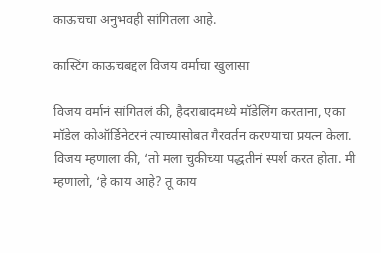काऊचचा अनुभवही सांगितला आहे.

कास्टिंग काऊचबद्दल विजय वर्माचा खुलासा

विजय वर्मानं सांगितलं की, हैदराबादमध्ये मॉडेलिंग करताना, एका मॉडेल कोऑर्डिनेटरनं त्याच्यासोबत गैरवर्तन करण्याचा प्रयत्न केला. विजय म्हणाला की, ‘तो मला चुकीच्या पद्धतीनं स्पर्श करत होता. मी म्हणालो, ‘हे काय आहे? तू काय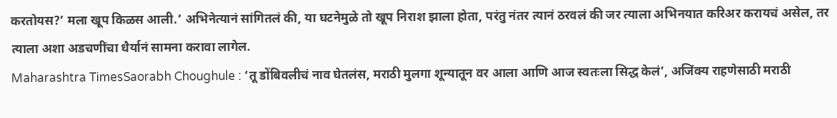करतोयस?’ मला खूप किळस आली.’ अभिनेत्यानं सांगितलं की, या घटनेमुळे तो खूप निराश झाला होता, परंतु नंतर त्यानं ठरवलं की जर त्याला अभिनयात करिअर करायचं असेल, तर त्याला अशा अडचणींचा धैर्यानं सामना करावा लागेल.
Maharashtra TimesSaorabh Choughule : ‘तू डोंबिवलीचं नाव घेतलंस, मराठी मुलगा शून्यातून वर आला आणि आज स्वतःला सिद्ध केलं’, अजिंक्य राहणेसाठी मराठी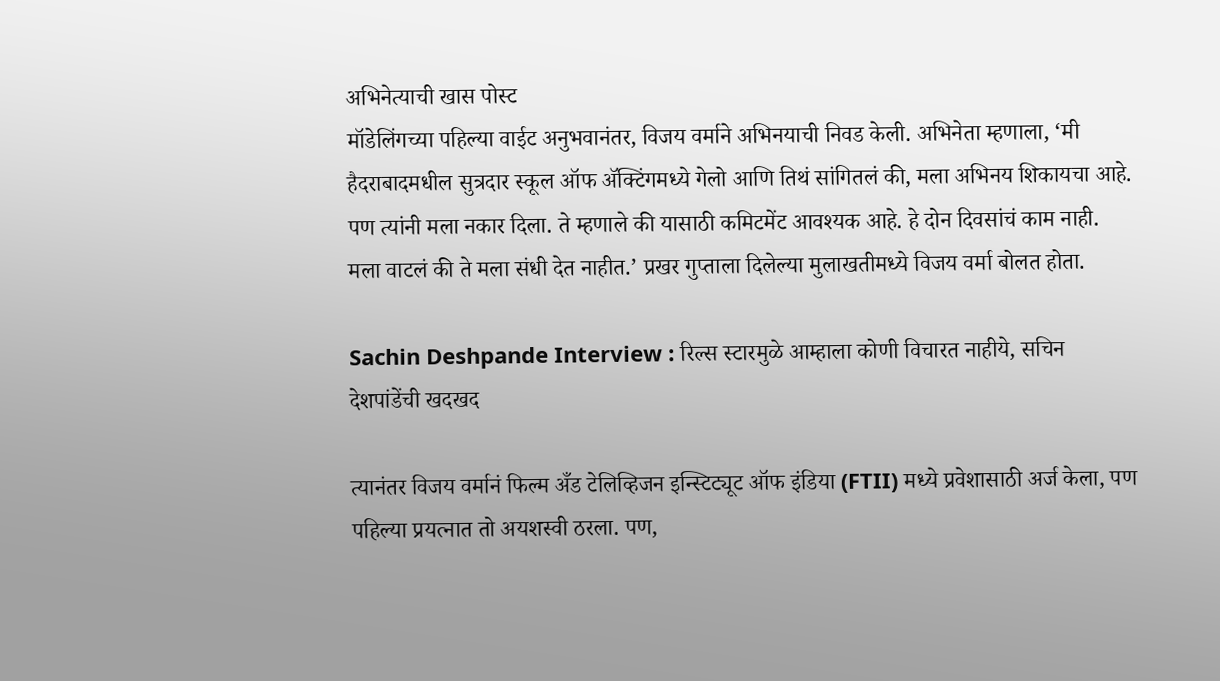अभिनेत्याची खास पोस्ट
मॉडेलिंगच्या पहिल्या वाईट अनुभवानंतर, विजय वर्माने अभिनयाची निवड केली. अभिनेता म्हणाला, ‘मी हैदराबादमधील सुत्रदार स्कूल ऑफ ॲक्टिंगमध्ये गेलो आणि तिथं सांगितलं की, मला अभिनय शिकायचा आहे. पण त्यांनी मला नकार दिला. ते म्हणाले की यासाठी कमिटमेंट आवश्यक आहे. हे दोन दिवसांचं काम नाही. मला वाटलं की ते मला संधी देत नाहीत.’ प्रखर गुप्ताला दिलेल्या मुलाखतीमध्ये विजय वर्मा बोलत होता.

Sachin Deshpande Interview : रिल्स स्टारमुळे आम्हाला कोणी विचारत नाहीये, सचिन देशपांडेंची खदखद

त्यानंतर विजय वर्मानं फिल्म अँड टेलिव्हिजन इन्स्टिट्यूट ऑफ इंडिया (FTII) मध्ये प्रवेशासाठी अर्ज केला, पण पहिल्या प्रयत्नात तो अयशस्वी ठरला. पण,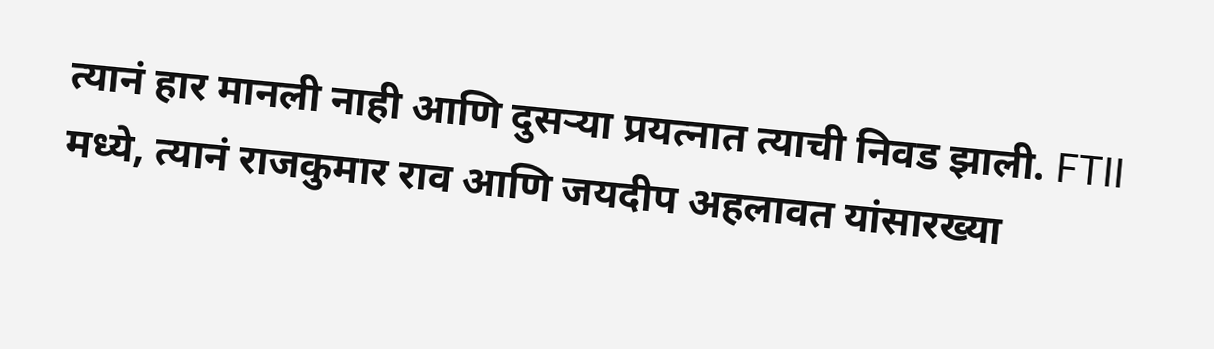त्यानं हार मानली नाही आणि दुसऱ्या प्रयत्नात त्याची निवड झाली. FTII मध्ये, त्यानं राजकुमार राव आणि जयदीप अहलावत यांसारख्या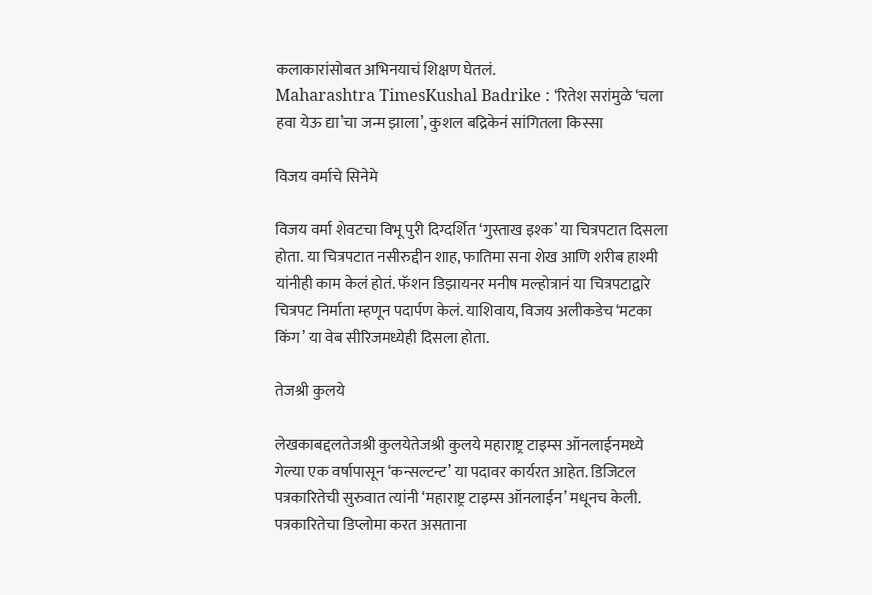कलाकारांसोबत अभिनयाचं शिक्षण घेतलं.
Maharashtra TimesKushal Badrike : ‘रितेश सरांमुळे ‘चला हवा येऊ द्या’चा जन्म झाला’, कुशल बद्रिकेनं सांगितला किस्सा

विजय वर्माचे सिनेमे

विजय वर्मा शेवटचा विभू पुरी दिग्दर्शित ‘गुस्ताख इश्क’ या चित्रपटात दिसला होता. या चित्रपटात नसीरुद्दीन शाह, फातिमा सना शेख आणि शरीब हाश्मी यांनीही काम केलं होतं. फॅशन डिझायनर मनीष मल्होत्रानं या चित्रपटाद्वारे चित्रपट निर्माता म्हणून पदार्पण केलं. याशिवाय, विजय अलीकडेच ‘मटका किंग’ या वेब सीरिजमध्येही दिसला होता.

तेजश्री कुलये

लेखकाबद्दलतेजश्री कुलयेतेजश्री कुलये महाराष्ट्र टाइम्स ऑनलाईनमध्ये गेल्या एक वर्षापासून ‘कन्सल्टन्ट’ या पदावर कार्यरत आहेत. डिजिटल पत्रकारितेची सुरुवात त्यांनी ‘महाराष्ट्र टाइम्स ऑनलाईन’ मधूनच केली. पत्रकारितेचा डिप्लोमा करत असताना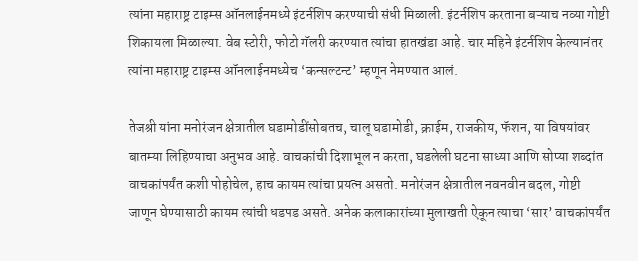त्यांना महाराष्ट्र टाइम्स ऑनलाईनमध्ये इंटर्नशिप करण्याची संधी मिळाली. इंटर्नशिप करताना बऱ्याच नव्या गोष्टी शिकायला मिळाल्या. वेब स्टोरी, फोटो गॅलरी करण्यात त्यांचा हातखंडा आहे. चार महिने इंटर्नशिप केल्यानंतर त्यांना महाराष्ट्र टाइम्स ऑनलाईनमध्येच ‘कन्सल्टन्ट’ म्हणून नेमण्यात आलं.

तेजश्री यांना मनोरंजन क्षेत्रातील घडामोडींसोबतच, चालू घडामोडी, क्राईम, राजकीय, फॅशन, या विषयांवर बातम्या लिहिण्याचा अनुभव आहे. वाचकांची दिशाभूल न करता, घडलेली घटना साध्या आणि सोप्या शब्दांत वाचकांपर्यंत कशी पोहोचेल, हाच कायम त्यांचा प्रयत्न असतो. मनोरंजन क्षेत्रातील नवनवीन बदल, गोष्टी जाणून घेण्यासाठी कायम त्यांची धडपड असते. अनेक कलाकारांच्या मुलाखती ऐकून त्याचा ‘सार’ वाचकांपर्यंत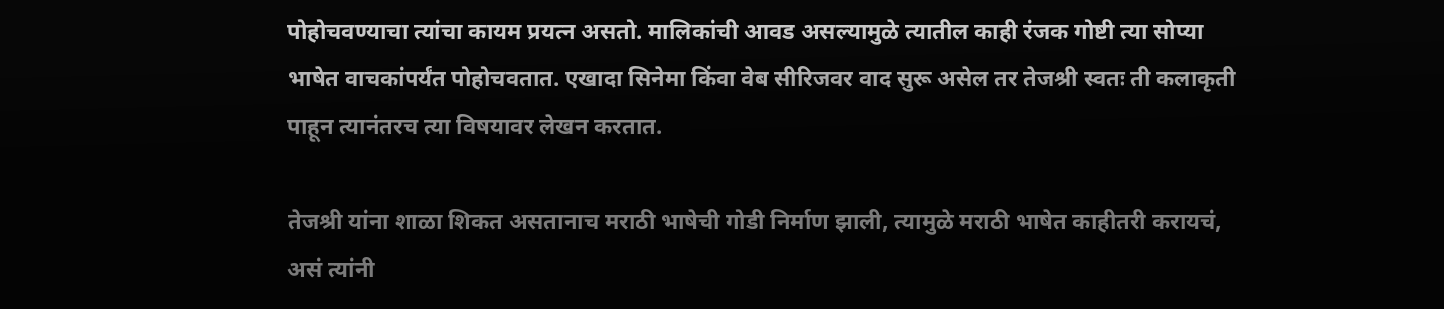पोहोचवण्याचा त्यांचा कायम प्रयत्न असतो. मालिकांची आवड असल्यामुळे त्यातील काही रंजक गोष्टी त्या सोप्या भाषेत वाचकांपर्यंत पोहोचवतात. एखादा सिनेमा किंवा वेब सीरिजवर वाद सुरू असेल तर तेजश्री स्वतः ती कलाकृती पाहून त्यानंतरच त्या विषयावर लेखन करतात.

तेजश्री यांना शाळा शिकत असतानाच मराठी भाषेची गोडी निर्माण झाली, त्यामुळे मराठी भाषेत काहीतरी करायचं, असं त्यांनी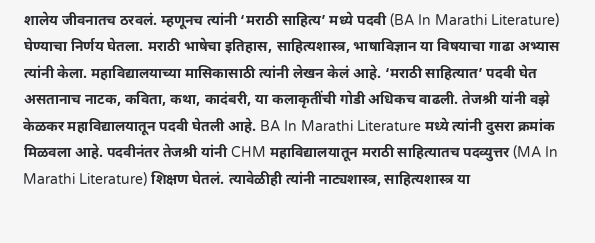शालेय जीवनातच ठरवलं. म्हणूनच त्यांनी ‘मराठी साहित्य’ मध्ये पदवी (BA In Marathi Literature) घेण्याचा निर्णय घेतला. मराठी भाषेचा इतिहास, साहित्यशास्त्र, भाषाविज्ञान या विषयाचा गाढा अभ्यास त्यांनी केला. महाविद्यालयाच्या मासिकासाठी त्यांनी लेखन केलं आहे. ‘मराठी साहित्यात’ पदवी घेत असतानाच नाटक, कविता, कथा, कादंबरी, या कलाकृतींची गोडी अधिकच वाढली. तेजश्री यांनी वझे केळकर महाविद्यालयातून पदवी घेतली आहे. BA In Marathi Literature मध्ये त्यांनी दुसरा क्रमांक मिळवला आहे. पदवीनंतर तेजश्री यांनी CHM महाविद्यालयातून मराठी साहित्यातच पदव्युत्तर (MA In Marathi Literature) शिक्षण घेतलं. त्यावेळीही त्यांनी नाट्यशास्त्र, साहित्यशास्त्र या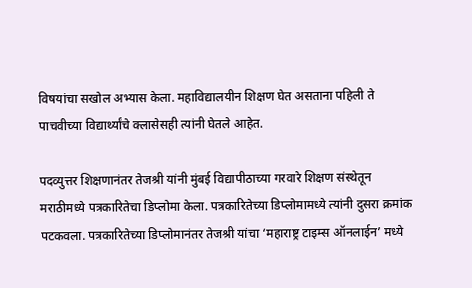विषयांचा सखोल अभ्यास केला. महाविद्यालयीन शिक्षण घेत असताना पहिली ते पाचवीच्या विद्यार्थ्यांचे क्लासेसही त्यांनी घेतले आहेत.

पदव्युत्तर शिक्षणानंतर तेजश्री यांनी मुंबई विद्यापीठाच्या गरवारे शिक्षण संस्थेतून मराठीमध्ये पत्रकारितेचा डिप्लोमा केला. पत्रकारितेच्या डिप्लोमामध्ये त्यांनी दुसरा क्रमांक पटकवला. पत्रकारितेच्या डिप्लोमानंतर तेजश्री यांचा ‘महाराष्ट्र टाइम्स ऑनलाईन’ मध्ये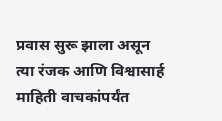प्रवास सुरू झाला असून त्या रंजक आणि विश्वासार्ह माहिती वाचकांपर्यंत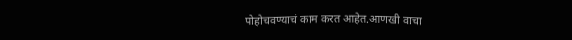पोहोचवण्याचं काम करत आहेत.आणखी वाचा